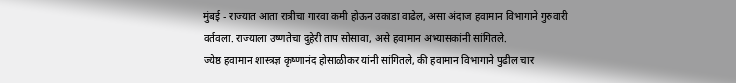मुंबई - राज्यात आता रात्रीचा गारवा कमी होऊन उकाडा वाढेल, असा अंदाज हवामान विभागाने गुरुवारी वर्तवला. राज्याला उष्णतेचा दुहेरी ताप सोसावा, असे हवामान अभ्यासकांनी सांगितले.
ज्येष्ठ हवामान शास्त्रज्ञ कृष्णानंद होसाळीकर यांनी सांगितले, की हवामान विभागाने पुढील चार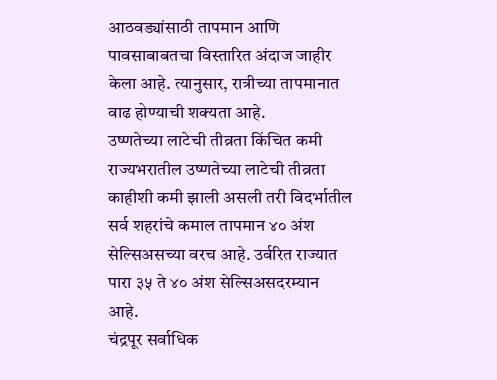आठवड्यांसाठी तापमान आणि पावसाबाबतचा विस्तारित अंदाज जाहीर केला आहे. त्यानुसार, रात्रीच्या तापमानात वाढ होण्याची शक्यता आहे.
उष्णतेच्या लाटेची तीव्रता किंचित कमी राज्यभरातील उष्णतेच्या लाटेची तीव्रता काहीशी कमी झाली असली तरी विदर्भातील सर्व शहरांचे कमाल तापमान ४० अंश सेल्सिअसच्या वरच आहे. उर्वरित राज्यात पारा ३५ ते ४० अंश सेल्सिअसदरम्यान आहे.
चंद्रपूर सर्वाधिक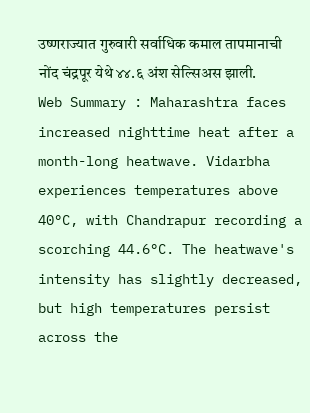उष्णराज्यात गुरुवारी सर्वाधिक कमाल तापमानाची नोंद चंद्रपूर येथे ४४.६ अंश सेल्सिअस झाली.
Web Summary : Maharashtra faces increased nighttime heat after a month-long heatwave. Vidarbha experiences temperatures above 40°C, with Chandrapur recording a scorching 44.6°C. The heatwave's intensity has slightly decreased, but high temperatures persist across the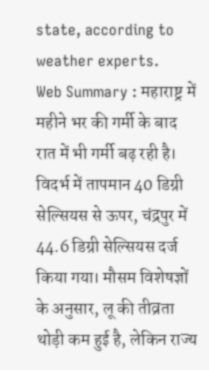state, according to weather experts.
Web Summary : महाराष्ट्र में महीने भर की गर्मी के बाद रात में भी गर्मी बढ़ रही है। विदर्भ में तापमान 40 डिग्री सेल्सियस से ऊपर, चंद्रपुर में 44.6 डिग्री सेल्सियस दर्ज किया गया। मौसम विशेषज्ञों के अनुसार, लू की तीव्रता थोड़ी कम हुई है, लेकिन राज्य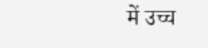में उच्च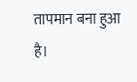तापमान बना हुआ है।